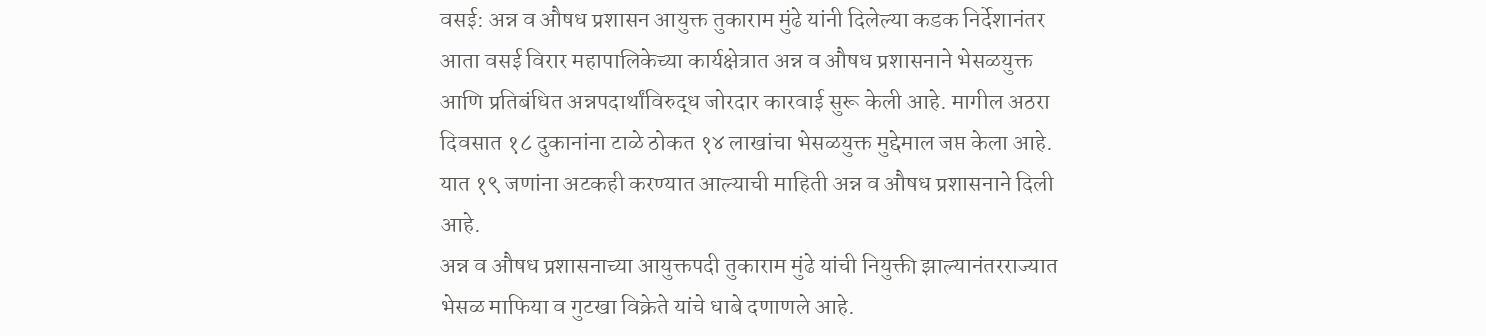वसई: अन्न व औषध प्रशासन आयुक्त तुकाराम मुंढे यांनी दिलेल्या कडक निर्देशानंतर आता वसई विरार महापालिकेच्या कार्यक्षेत्रात अन्न व औषध प्रशासनाने भेसळयुक्त आणि प्रतिबंधित अन्नपदार्थांविरुद्ध जोरदार कारवाई सुरू केली आहे. मागील अठरा दिवसात १८ दुकानांना टाळे ठोकत १४ लाखांचा भेसळयुक्त मुद्देमाल जप्त केला आहे. यात १९ जणांना अटकही करण्यात आल्याची माहिती अन्न व औषध प्रशासनाने दिली आहे.
अन्न व औषध प्रशासनाच्या आयुक्तपदी तुकाराम मुंढे यांची नियुक्ती झाल्यानंतरराज्यात भेसळ माफिया व गुटखा विक्रेते यांचे धाबे दणाणले आहे.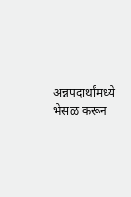अन्नपदार्थांमध्ये भेसळ करून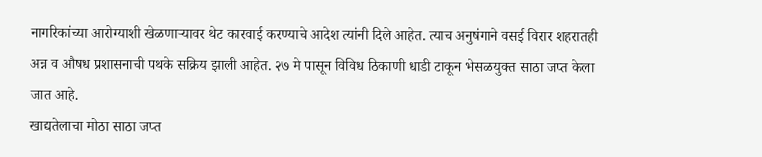नागरिकांच्या आरोग्याशी खेळणाऱ्यावर थेट कारवाई करण्याचे आदेश त्यांनी दिले आहेत. त्याच अनुषंगाने वसई विरार शहरातही अन्न व औषध प्रशासनाची पथके सक्रिय झाली आहेत. २७ मे पासून विविध ठिकाणी धाडी टाकून भेसळयुक्त साठा जप्त केला जात आहे.
खाद्यतेलाचा मोठा साठा जप्त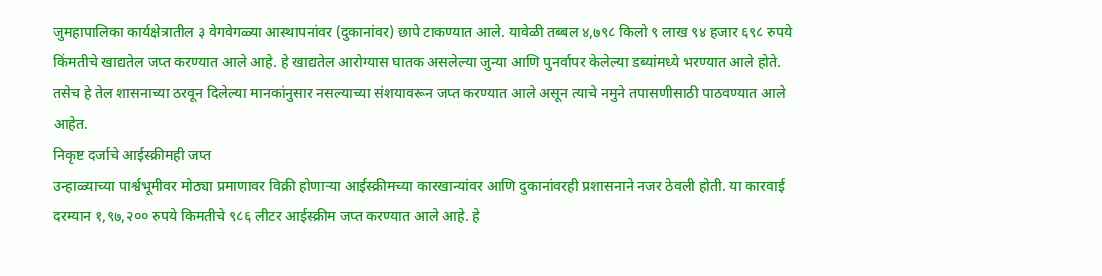जुमहापालिका कार्यक्षेत्रातील ३ वेगवेगळ्या आस्थापनांवर (दुकानांवर) छापे टाकण्यात आले. यावेळी तब्बल ४,७९८ किलो ९ लाख ९४ हजार ६९८ रुपये किंमतीचे खाद्यतेल जप्त करण्यात आले आहे. हे खाद्यतेल आरोग्यास घातक असलेल्या जुन्या आणि पुनर्वापर केलेल्या डब्यांमध्ये भरण्यात आले होते. तसेच हे तेल शासनाच्या ठरवून दिलेल्या मानकांनुसार नसल्याच्या संशयावरून जप्त करण्यात आले असून त्याचे नमुने तपासणीसाठी पाठवण्यात आले आहेत.
निकृष्ट दर्जाचे आईस्क्रीमही जप्त
उन्हाळ्याच्या पार्श्वभूमीवर मोठ्या प्रमाणावर विक्री होणाऱ्या आईस्क्रीमच्या कारखान्यांवर आणि दुकानांवरही प्रशासनाने नजर ठेवली होती. या कारवाई दरम्यान १,९७,२०० रुपये किमतीचे ९८६ लीटर आईस्क्रीम जप्त करण्यात आले आहे. हे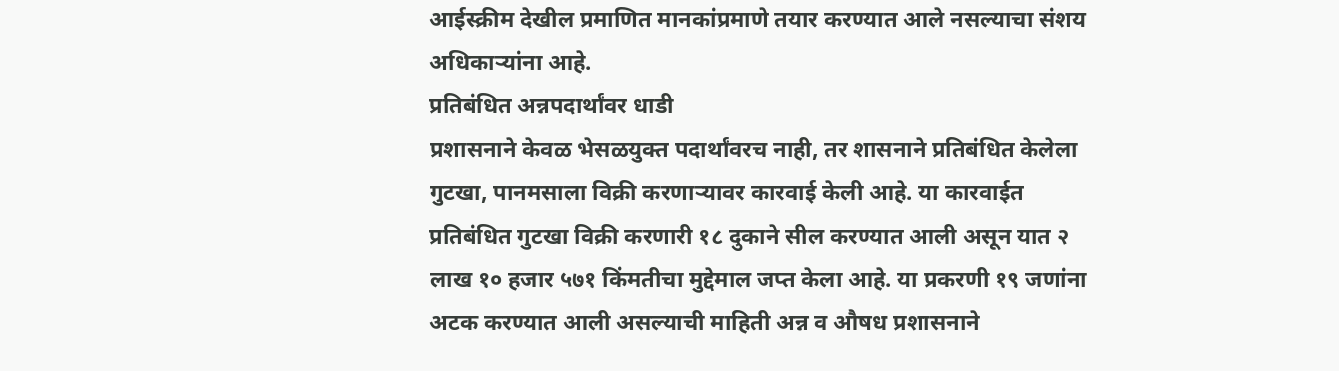आईस्क्रीम देखील प्रमाणित मानकांप्रमाणे तयार करण्यात आले नसल्याचा संशय अधिकाऱ्यांना आहे.
प्रतिबंधित अन्नपदार्थांवर धाडी
प्रशासनाने केवळ भेसळयुक्त पदार्थांवरच नाही, तर शासनाने प्रतिबंधित केलेला गुटखा, पानमसाला विक्री करणाऱ्यावर कारवाई केली आहे. या कारवाईत प्रतिबंधित गुटखा विक्री करणारी १८ दुकाने सील करण्यात आली असून यात २ लाख १० हजार ५७१ किंमतीचा मुद्देमाल जप्त केला आहे. या प्रकरणी १९ जणांना अटक करण्यात आली असल्याची माहिती अन्न व औषध प्रशासनाने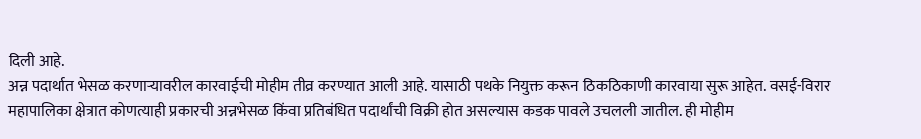दिली आहे.
अन्न पदार्थात भेसळ करणाऱ्यावरील कारवाईची मोहीम तीव्र करण्यात आली आहे. यासाठी पथके नियुक्त करून ठिकठिकाणी कारवाया सुरू आहेत. वसई-विरार महापालिका क्षेत्रात कोणत्याही प्रकारची अन्नभेसळ किंवा प्रतिबंधित पदार्थांची विक्री होत असल्यास कडक पावले उचलली जातील. ही मोहीम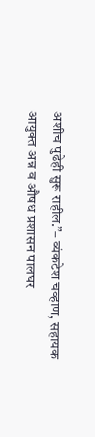अशीच पुढेही सुरू राहील.”– व्यंकटेश चव्हाण, सहायक आयुक्त अन्न व औषध प्रशासन पालघर